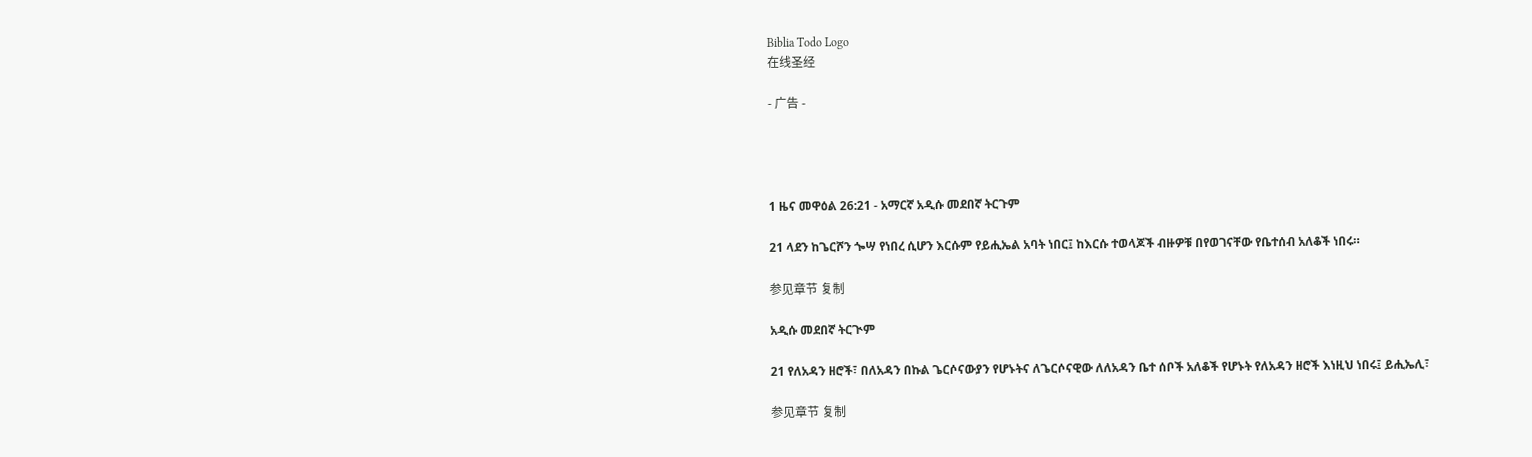Biblia Todo Logo
在线圣经

- 广告 -




1 ዜና መዋዕል 26:21 - አማርኛ አዲሱ መደበኛ ትርጉም

21 ላደን ከጌርሾን ጐሣ የነበረ ሲሆን እርሱም የይሒኤል አባት ነበር፤ ከእርሱ ተወላጆች ብዙዎቹ በየወገናቸው የቤተሰብ አለቆች ነበሩ።

参见章节 复制

አዲሱ መደበኛ ትርጒም

21 የለአዳን ዘሮች፣ በለአዳን በኩል ጌርሶናውያን የሆኑትና ለጌርሶናዊው ለለአዳን ቤተ ሰቦች አለቆች የሆኑት የለአዳን ዘሮች እነዚህ ነበሩ፤ ይሒኤሊ፣

参见章节 复制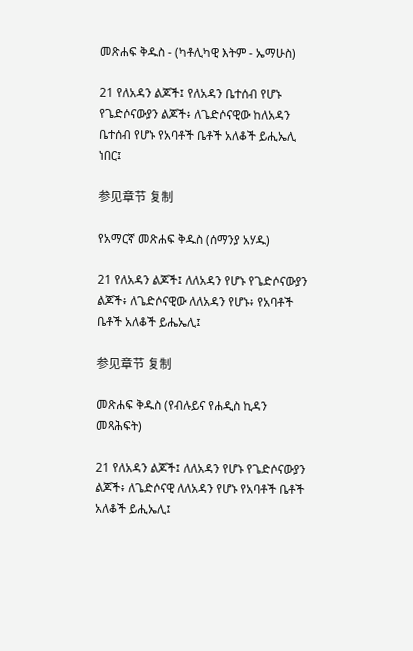መጽሐፍ ቅዱስ - (ካቶሊካዊ እትም - ኤማሁስ)

21 የለአዳን ልጆች፤ የለአዳን ቤተሰብ የሆኑ የጌድሶናውያን ልጆች፥ ለጌድሶናዊው ከለአዳን ቤተሰብ የሆኑ የአባቶች ቤቶች አለቆች ይሒኤሊ ነበር፤

参见章节 复制

የአማርኛ መጽሐፍ ቅዱስ (ሰማንያ አሃዱ)

21 የለአዳን ልጆች፤ ለለአዳን የሆኑ የጌድሶናውያን ልጆች፥ ለጌድሶናዊው ለለአዳን የሆኑ፥ የአባቶች ቤቶች አለቆች ይሔኤሊ፤

参见章节 复制

መጽሐፍ ቅዱስ (የብሉይና የሐዲስ ኪዳን መጻሕፍት)

21 የለአዳን ልጆች፤ ለለአዳን የሆኑ የጌድሶናውያን ልጆች፥ ለጌድሶናዊ ለለአዳን የሆኑ የአባቶች ቤቶች አለቆች ይሒኤሊ፤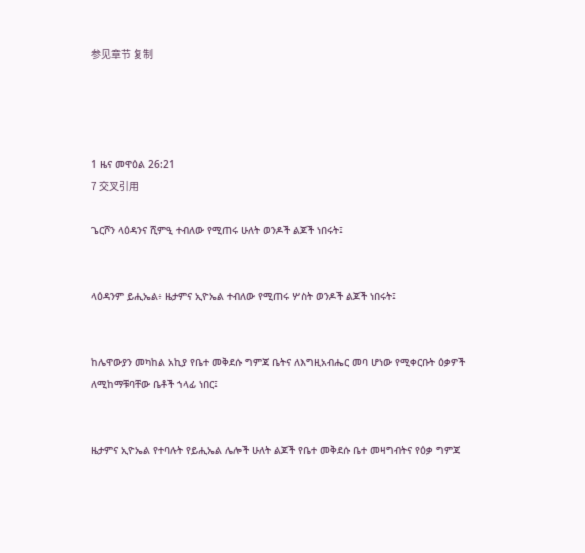参见章节 复制




1 ዜና መዋዕል 26:21
7 交叉引用

ጌርሾን ላዕዳንና ሺምዒ ተብለው የሚጠሩ ሁለት ወንዶች ልጆች ነበሩት፤


ላዕዳንም ይሒኤል፥ ዜታምና ኢዮኤል ተብለው የሚጠሩ ሦስት ወንዶች ልጆች ነበሩት፤


ከሌዋውያን መካከል አኪያ የቤተ መቅደሱ ግምጃ ቤትና ለእግዚአብሔር መባ ሆነው የሚቀርቡት ዕቃዎች ለሚከማቹባቸው ቤቶች ኀላፊ ነበር፤


ዜታምና ኢዮኤል የተባሉት የይሒኤል ሌሎች ሁለት ልጆች የቤተ መቅደሱ ቤተ መዛግብትና የዕቃ ግምጃ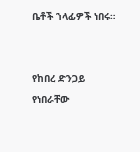ቤቶች ኀላፊዎች ነበሩ።


የከበረ ድንጋይ የነበራቸው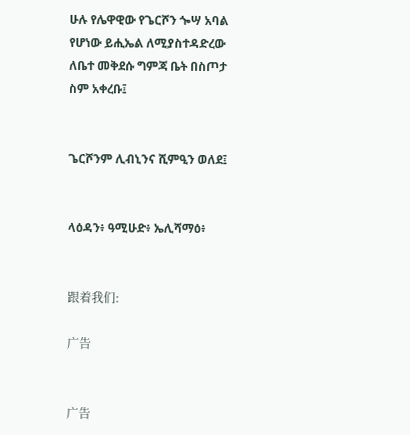ሁሉ የሌዋዊው የጌርሾን ጐሣ አባል የሆነው ይሒኤል ለሚያስተዳድረው ለቤተ መቅደሱ ግምጃ ቤት በስጦታ ስም አቀረቡ፤


ጌርሾንም ሊብኒንና ሺምዒን ወለደ፤


ላዕዳን፥ ዓሚሁድ፥ ኤሊሻማዕ፥


跟着我们:

广告


广告